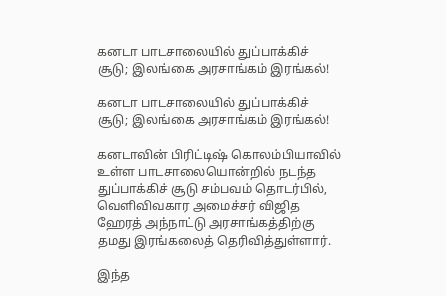கனடா பாடசாலையில் துப்பாக்கிச் சூடு; இலங்கை அரசாங்கம் இரங்கல்!

கனடா பாடசாலையில் துப்பாக்கிச் சூடு; இலங்கை அரசாங்கம் இரங்கல்!

கனடாவின் பிரிட்டிஷ் கொலம்பியாவில் உள்ள பாடசாலையொன்றில் நடந்த துப்பாக்கிச் சூடு சம்பவம் தொடர்பில், வெளிவிவகார அமைச்சர் விஜித ஹேரத் அந்நாட்டு அரசாங்கத்திற்கு தமது இரங்கலைத் தெரிவித்துள்ளார்.

இந்த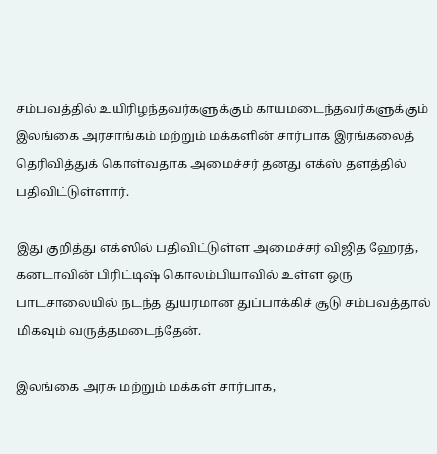சம்பவத்தில் உயிரிழந்தவர்களுக்கும் காயமடைந்தவர்களுக்கும் இலங்கை அரசாங்கம் மற்றும் மக்களின் சார்பாக இரங்கலைத் தெரிவித்துக் கொள்வதாக அமைச்சர் தனது எக்ஸ் தளத்தில் பதிவிட்டுள்ளார்.

இது குறித்து எக்ஸில் பதிவிட்டுள்ள அமைச்சர் விஜித ஹேரத், கனடாவின் பிரிட்டிஷ் கொலம்பியாவில் உள்ள ஒரு பாடசாலையில் நடந்த துயரமான துப்பாக்கிச் சூடு சம்பவத்தால் மிகவும் வருத்தமடைந்தேன்.

இலங்கை அரசு மற்றும் மக்கள் சார்பாக,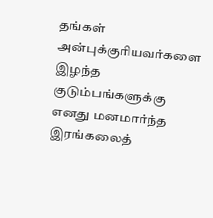தங்கள் அன்புக்குரியவர்களை இழந்த குடும்பங்களுக்கு எனது மனமார்ந்த இரங்கலைத்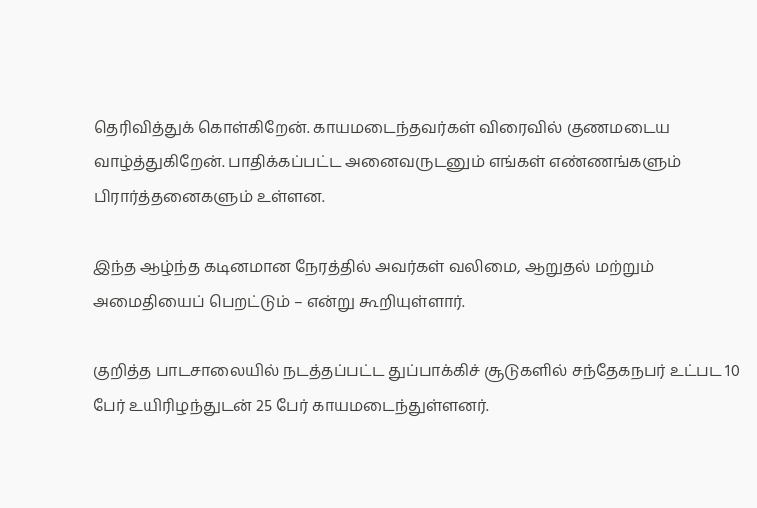தெரிவித்துக் கொள்கிறேன். காயமடைந்தவர்கள் விரைவில் குணமடைய வாழ்த்துகிறேன். பாதிக்கப்பட்ட அனைவருடனும் எங்கள் எண்ணங்களும் பிரார்த்தனைகளும் உள்ளன.

இந்த ஆழ்ந்த கடினமான நேரத்தில் அவர்கள் வலிமை, ஆறுதல் மற்றும் அமைதியைப் பெறட்டும் – என்று கூறியுள்ளார்.

குறித்த பாடசாலையில் நடத்தப்பட்ட துப்பாக்கிச் சூடுகளில் சந்தேகநபர் உட்பட 10 பேர் உயிரிழந்துடன் 25 பேர் காயமடைந்துள்ளனர்.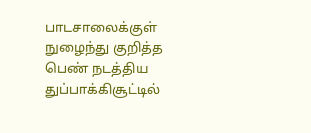பாடசாலைக்குள் நுழைந்து குறித்த பெண் நடத்திய துப்பாக்கிசூட்டில்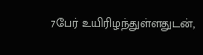7பேர் உயிரிழந்துள்ளதுடன்,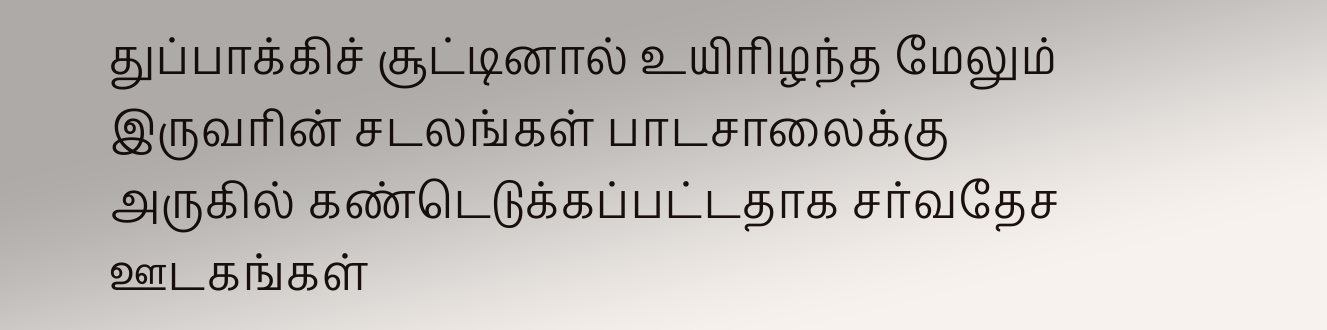துப்பாக்கிச் சூட்டினால் உயிரிழந்த மேலும் இருவரின் சடலங்கள் பாடசாலைக்கு அருகில் கண்டெடுக்கப்பட்டதாக சர்வதேச ஊடகங்கள்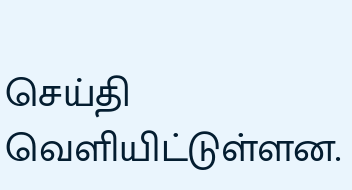செய்தி வெளியிட்டுள்ளன.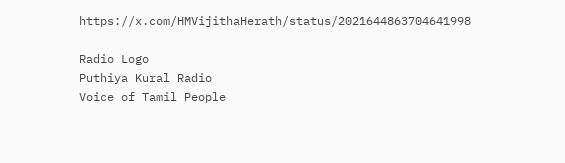https://x.com/HMVijithaHerath/status/2021644863704641998

Radio Logo
Puthiya Kural Radio
Voice of Tamil People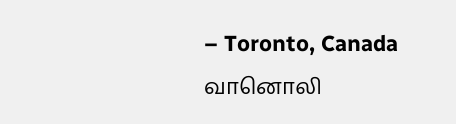– Toronto, Canada
வானொலி